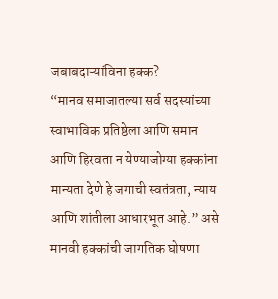जबाबदाऱ्यांविना हक्क?
“मानव समाजातल्या सर्व सदस्यांच्या स्वाभाविक प्रतिष्ठेला आणि समान आणि हिरवता न येण्याजोग्या हक्कांना मान्यता देणे हे जगाची स्वतंत्रता, न्याय आणि शांतीला आधारभूत आहे.” असे मानवी हक्कांची जागतिक घोषणा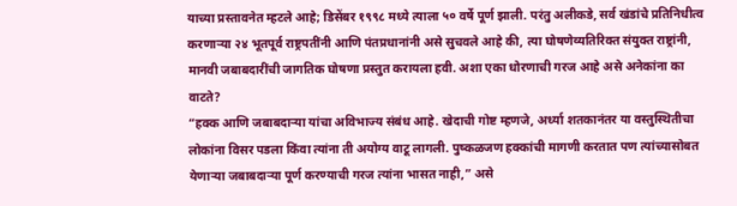याच्या प्रस्तावनेत म्हटले आहे; डिसेंबर १९९८ मध्ये त्याला ५० वर्षे पूर्ण झाली. परंतु अलीकडे, सर्व खंडांचे प्रतिनिधीत्व करणाऱ्या २४ भूतपूर्व राष्ट्रपतींनी आणि पंतप्रधानांनी असे सुचवले आहे की, त्या घोषणेव्यतिरिक्त संयुक्त राष्ट्रांनी, मानवी जबाबदारींची जागतिक घोषणा प्रस्तुत करायला हवी. अशा एका धोरणाची गरज आहे असे अनेकांना का वाटते?
“हक्क आणि जबाबदाऱ्या यांचा अविभाज्य संबंध आहे. खेदाची गोष्ट म्हणजे, अर्ध्या शतकानंतर या वस्तुस्थितीचा लोकांना विसर पडला किंवा त्यांना ती अयोग्य वाटू लागली. पुष्कळजण हक्कांची मागणी करतात पण त्यांच्यासोबत येणाऱ्या जबाबदाऱ्या पूर्ण करण्याची गरज त्यांना भासत नाही,” असे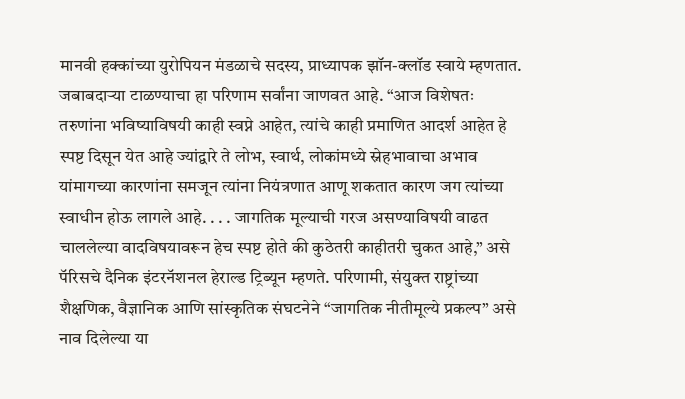मानवी हक्कांच्या युरोपियन मंडळाचे सदस्य, प्राध्यापक झॉन-क्लॉड स्वाये म्हणतात. जबाबदाऱ्या टाळण्याचा हा परिणाम सर्वांना जाणवत आहे. “आज विशेषतः तरुणांना भविष्याविषयी काही स्वप्ने आहेत, त्यांचे काही प्रमाणित आदर्श आहेत हे स्पष्ट दिसून येत आहे ज्यांद्वारे ते लोभ, स्वार्थ, लोकांमध्ये स्नेहभावाचा अभाव यांमागच्या कारणांना समजून त्यांना नियंत्रणात आणू शकतात कारण जग त्यांच्या स्वाधीन होऊ लागले आहे. . . . जागतिक मूल्याची गरज असण्याविषयी वाढत चाललेल्या वादविषयावरून हेच स्पष्ट होते की कुठेतरी काहीतरी चुकत आहे,” असे पॅरिसचे दैनिक इंटरनॅशनल हेराल्ड ट्रिब्यून म्हणते. परिणामी, संयुक्त राष्ट्रांच्या शैक्षणिक, वैज्ञानिक आणि सांस्कृतिक संघटनेने “जागतिक नीतीमूल्ये प्रकल्प” असे नाव दिलेल्या या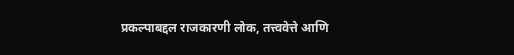प्रकल्पाबद्दल राजकारणी लोक, तत्त्ववेत्ते आणि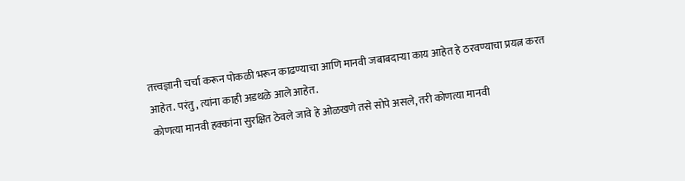तत्त्वज्ञानी चर्चा करून पोकळी भरून काढण्याचा आणि मानवी जबाबदाऱ्या काय आहेत हे ठरवण्याचा प्रयत्न करत आहेत. परंतु, त्यांना काही अडथळे आले आहेत.
कोणत्या मानवी हक्कांना सुरक्षित ठेवले जावे हे ओळखणे तसे सोपे असले, तरी कोणत्या मानवी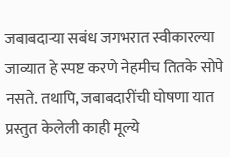जबाबदाऱ्या सबंध जगभरात स्वीकारल्या जाव्यात हे स्पष्ट करणे नेहमीच तितके सोपे नसते. तथापि, जबाबदारींची घोषणा यात प्रस्तुत केलेली काही मूल्ये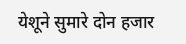येशूने सुमारे दोन हजार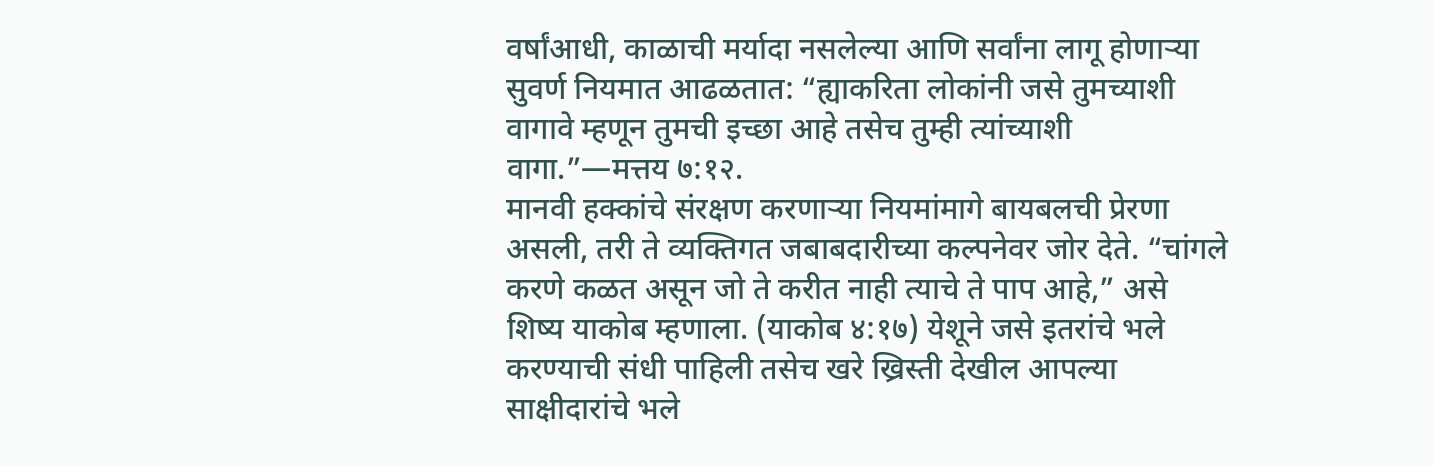वर्षांआधी, काळाची मर्यादा नसलेल्या आणि सर्वांना लागू होणाऱ्या सुवर्ण नियमात आढळतात: “ह्याकरिता लोकांनी जसे तुमच्याशी वागावे म्हणून तुमची इच्छा आहे तसेच तुम्ही त्यांच्याशी वागा.”—मत्तय ७:१२.
मानवी हक्कांचे संरक्षण करणाऱ्या नियमांमागे बायबलची प्रेरणा असली, तरी ते व्यक्तिगत जबाबदारीच्या कल्पनेवर जोर देते. “चांगले करणे कळत असून जो ते करीत नाही त्याचे ते पाप आहे,” असे शिष्य याकोब म्हणाला. (याकोब ४:१७) येशूने जसे इतरांचे भले करण्याची संधी पाहिली तसेच खरे ख्रिस्ती देखील आपल्या साक्षीदारांचे भले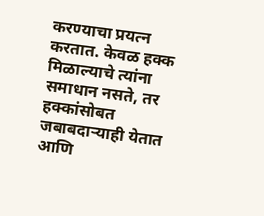करण्याचा प्रयत्न करतात. केवळ हक्क मिळाल्याचे त्यांना समाधान नसते, तर हक्कांसोबत जबाबदाऱ्याही येतात आणि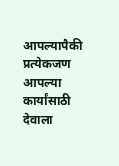आपल्यापैकी प्रत्येकजण आपल्या कार्यांसाठी देवाला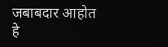जबाबदार आहोत हे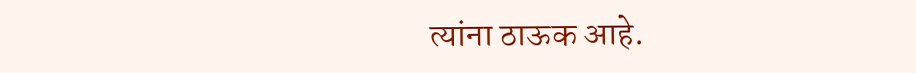त्यांना ठाऊक आहे.